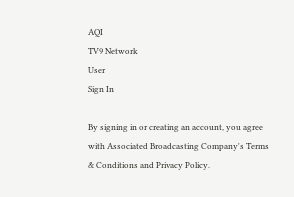AQI
TV9 Network
User
Sign In

By signing in or creating an account, you agree with Associated Broadcasting Company's Terms & Conditions and Privacy Policy.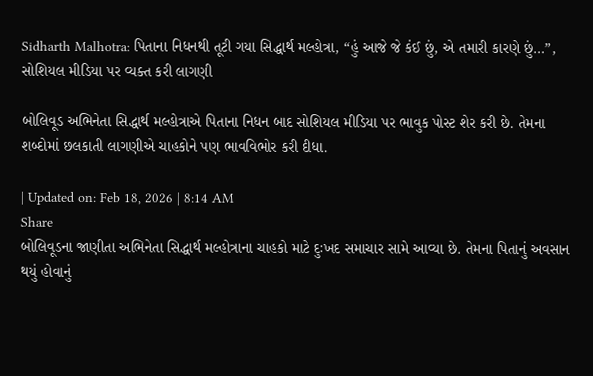Sidharth Malhotra: પિતાના નિધનથી તૂટી ગયા સિદ્ધાર્થ મલ્હોત્રા, “હું આજે જે કંઈ છું, એ તમારી કારણે છું…”, સોશિયલ મીડિયા પર વ્યક્ત કરી લાગણી

બોલિવૂડ અભિનેતા સિદ્ધાર્થ મલ્હોત્રાએ પિતાના નિધન બાદ સોશિયલ મીડિયા પર ભાવુક પોસ્ટ શેર કરી છે. તેમના શબ્દોમાં છલકાતી લાગણીએ ચાહકોને પણ ભાવવિભોર કરી દીધા.

| Updated on: Feb 18, 2026 | 8:14 AM
Share
બોલિવૂડના જાણીતા અભિનેતા સિદ્ધાર્થ મલ્હોત્રાના ચાહકો માટે દુઃખદ સમાચાર સામે આવ્યા છે. તેમના પિતાનું અવસાન થયું હોવાનું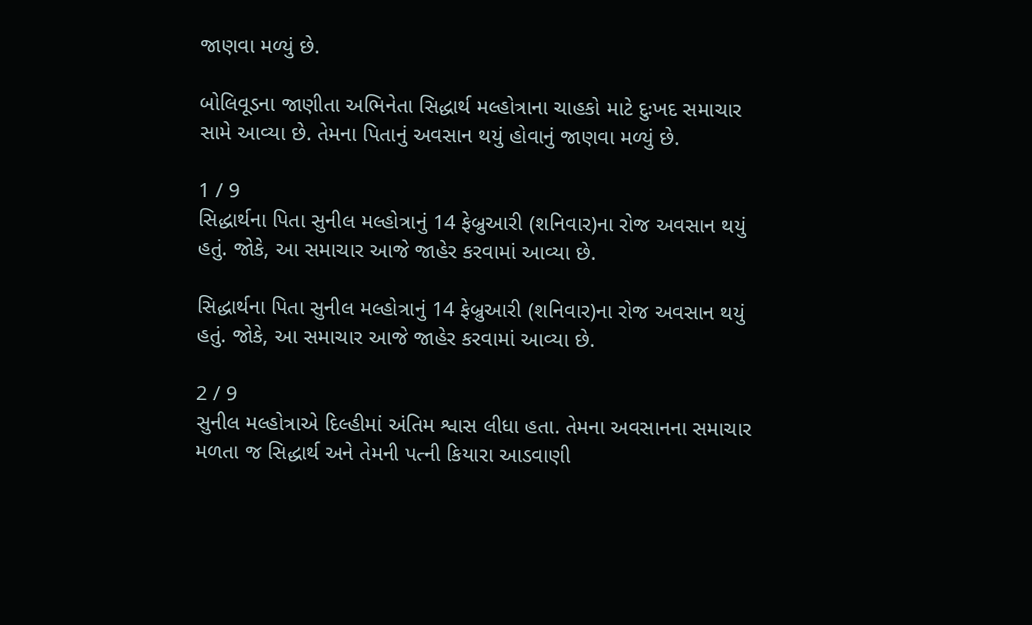જાણવા મળ્યું છે.

બોલિવૂડના જાણીતા અભિનેતા સિદ્ધાર્થ મલ્હોત્રાના ચાહકો માટે દુઃખદ સમાચાર સામે આવ્યા છે. તેમના પિતાનું અવસાન થયું હોવાનું જાણવા મળ્યું છે.

1 / 9
સિદ્ધાર્થના પિતા સુનીલ મલ્હોત્રાનું 14 ફેબ્રુઆરી (શનિવાર)ના રોજ અવસાન થયું હતું. જોકે, આ સમાચાર આજે જાહેર કરવામાં આવ્યા છે.

સિદ્ધાર્થના પિતા સુનીલ મલ્હોત્રાનું 14 ફેબ્રુઆરી (શનિવાર)ના રોજ અવસાન થયું હતું. જોકે, આ સમાચાર આજે જાહેર કરવામાં આવ્યા છે.

2 / 9
સુનીલ મલ્હોત્રાએ દિલ્હીમાં અંતિમ શ્વાસ લીધા હતા. તેમના અવસાનના સમાચાર મળતા જ સિદ્ધાર્થ અને તેમની પત્ની કિયારા આડવાણી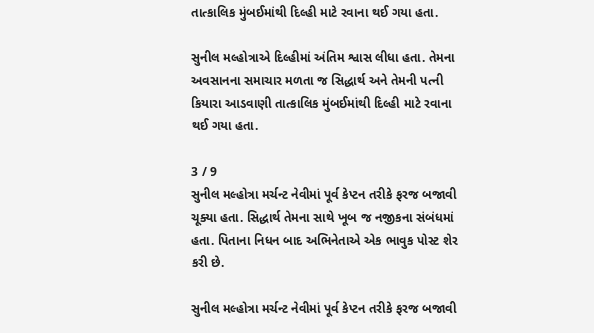તાત્કાલિક મુંબઈમાંથી દિલ્હી માટે રવાના થઈ ગયા હતા.

સુનીલ મલ્હોત્રાએ દિલ્હીમાં અંતિમ શ્વાસ લીધા હતા. તેમના અવસાનના સમાચાર મળતા જ સિદ્ધાર્થ અને તેમની પત્ની કિયારા આડવાણી તાત્કાલિક મુંબઈમાંથી દિલ્હી માટે રવાના થઈ ગયા હતા.

3 / 9
સુનીલ મલ્હોત્રા મર્ચન્ટ નેવીમાં પૂર્વ કેપ્ટન તરીકે ફરજ બજાવી ચૂક્યા હતા. સિદ્ધાર્થ તેમના સાથે ખૂબ જ નજીકના સંબંધમાં હતા. પિતાના નિધન બાદ અભિનેતાએ એક ભાવુક પોસ્ટ શેર કરી છે.

સુનીલ મલ્હોત્રા મર્ચન્ટ નેવીમાં પૂર્વ કેપ્ટન તરીકે ફરજ બજાવી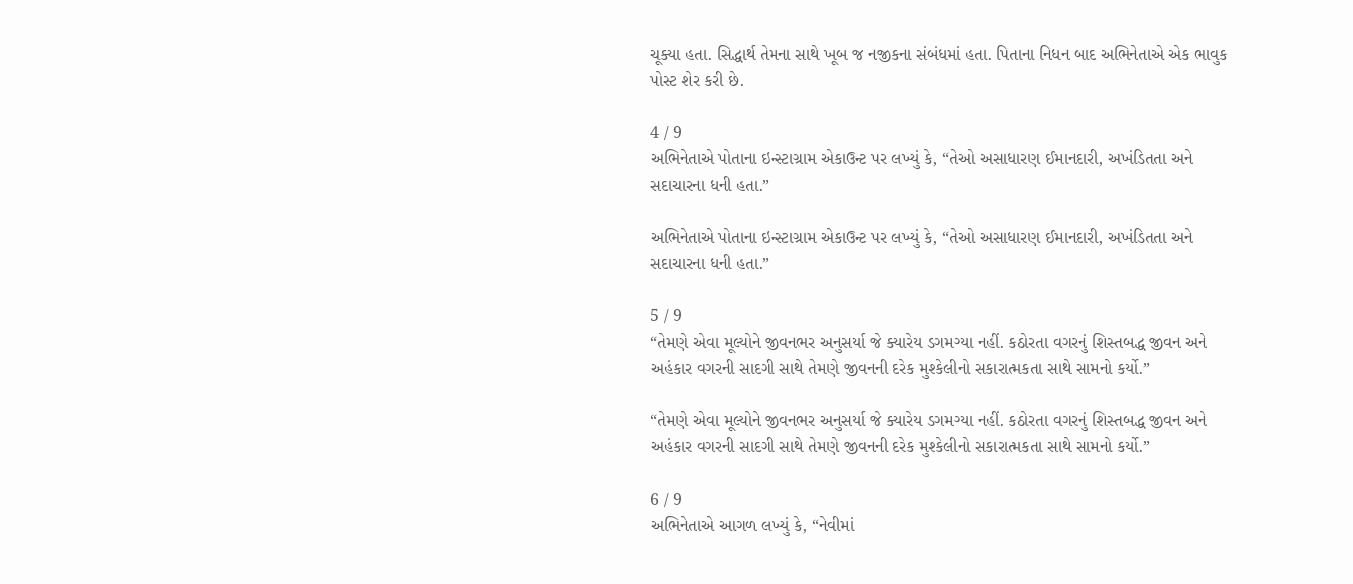ચૂક્યા હતા. સિદ્ધાર્થ તેમના સાથે ખૂબ જ નજીકના સંબંધમાં હતા. પિતાના નિધન બાદ અભિનેતાએ એક ભાવુક પોસ્ટ શેર કરી છે.

4 / 9
અભિનેતાએ પોતાના ઇન્સ્ટાગ્રામ એકાઉન્ટ પર લખ્યું કે, “તેઓ અસાધારણ ઈમાનદારી, અખંડિતતા અને સદાચારના ધની હતા.”

અભિનેતાએ પોતાના ઇન્સ્ટાગ્રામ એકાઉન્ટ પર લખ્યું કે, “તેઓ અસાધારણ ઈમાનદારી, અખંડિતતા અને સદાચારના ધની હતા.”

5 / 9
“તેમણે એવા મૂલ્યોને જીવનભર અનુસર્યા જે ક્યારેય ડગમગ્યા નહીં. કઠોરતા વગરનું શિસ્તબદ્ધ જીવન અને અહંકાર વગરની સાદગી સાથે તેમણે જીવનની દરેક મુશ્કેલીનો સકારાત્મકતા સાથે સામનો કર્યો.”

“તેમણે એવા મૂલ્યોને જીવનભર અનુસર્યા જે ક્યારેય ડગમગ્યા નહીં. કઠોરતા વગરનું શિસ્તબદ્ધ જીવન અને અહંકાર વગરની સાદગી સાથે તેમણે જીવનની દરેક મુશ્કેલીનો સકારાત્મકતા સાથે સામનો કર્યો.”

6 / 9
અભિનેતાએ આગળ લખ્યું કે, “નેવીમાં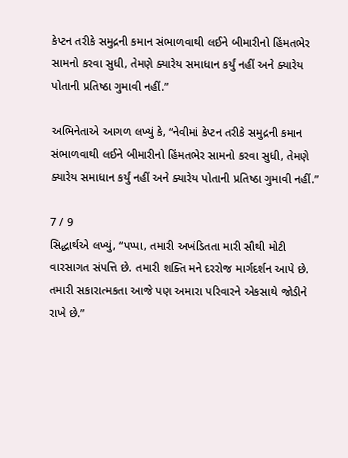કેપ્ટન તરીકે સમુદ્રની કમાન સંભાળવાથી લઈને બીમારીનો હિંમતભેર સામનો કરવા સુધી, તેમણે ક્યારેય સમાધાન કર્યું નહીં અને ક્યારેય પોતાની પ્રતિષ્ઠા ગુમાવી નહીં.”

અભિનેતાએ આગળ લખ્યું કે, “નેવીમાં કેપ્ટન તરીકે સમુદ્રની કમાન સંભાળવાથી લઈને બીમારીનો હિંમતભેર સામનો કરવા સુધી, તેમણે ક્યારેય સમાધાન કર્યું નહીં અને ક્યારેય પોતાની પ્રતિષ્ઠા ગુમાવી નહીં.”

7 / 9
સિદ્ધાર્થએ લખ્યું, “પપ્પા, તમારી અખંડિતતા મારી સૌથી મોટી વારસાગત સંપત્તિ છે. તમારી શક્તિ મને દરરોજ માર્ગદર્શન આપે છે. તમારી સકારાત્મકતા આજે પણ અમારા પરિવારને એકસાથે જોડીને રાખે છે.”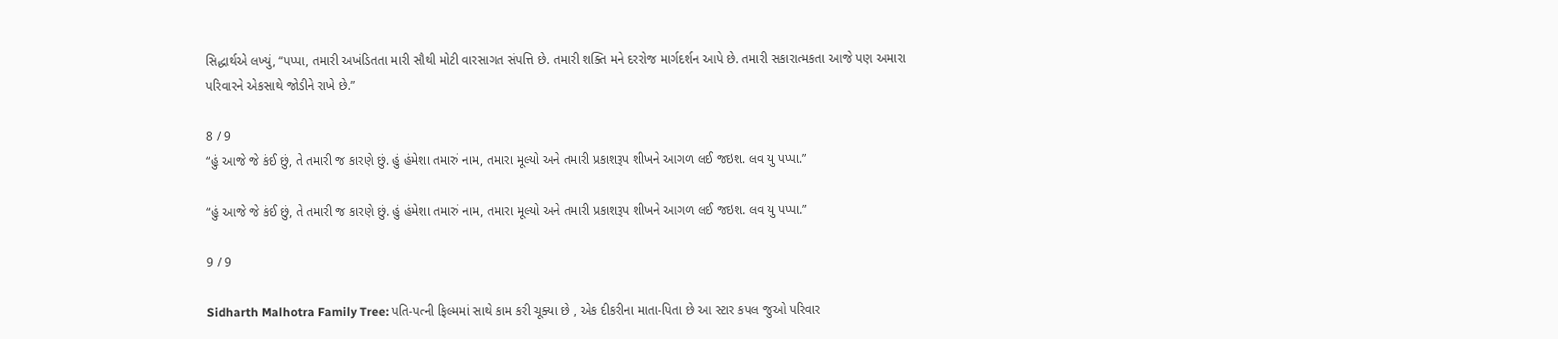સિદ્ધાર્થએ લખ્યું, “પપ્પા, તમારી અખંડિતતા મારી સૌથી મોટી વારસાગત સંપત્તિ છે. તમારી શક્તિ મને દરરોજ માર્ગદર્શન આપે છે. તમારી સકારાત્મકતા આજે પણ અમારા પરિવારને એકસાથે જોડીને રાખે છે.”

8 / 9
“હું આજે જે કંઈ છું, તે તમારી જ કારણે છું. હું હંમેશા તમારું નામ, તમારા મૂલ્યો અને તમારી પ્રકાશરૂપ શીખને આગળ લઈ જઇશ. લવ યુ પપ્પા.”

“હું આજે જે કંઈ છું, તે તમારી જ કારણે છું. હું હંમેશા તમારું નામ, તમારા મૂલ્યો અને તમારી પ્રકાશરૂપ શીખને આગળ લઈ જઇશ. લવ યુ પપ્પા.”

9 / 9

Sidharth Malhotra Family Tree: પતિ-પત્ની ફિલ્મમાં સાથે કામ કરી ચૂક્યા છે , એક દીકરીના માતા-પિતા છે આ સ્ટાર કપલ જુઓ પરિવાર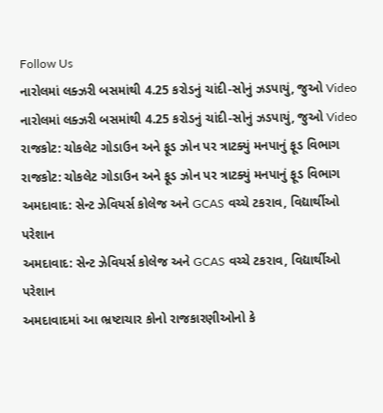Follow Us
નારોલમાં લક્ઝરી બસમાંથી 4.25 કરોડનું ચાંદી-સોનું ઝડપાયું, જુઓ Video
નારોલમાં લક્ઝરી બસમાંથી 4.25 કરોડનું ચાંદી-સોનું ઝડપાયું, જુઓ Video
રાજકોટ: ચોકલેટ ગોડાઉન અને ફૂડ ઝોન પર ત્રાટક્યું મનપાનું ફૂડ વિભાગ
રાજકોટ: ચોકલેટ ગોડાઉન અને ફૂડ ઝોન પર ત્રાટક્યું મનપાનું ફૂડ વિભાગ
અમદાવાદ: સેન્ટ ઝેવિયર્સ કોલેજ અને GCAS વચ્ચે ટકરાવ, વિદ્યાર્થીઓ પરેશાન
અમદાવાદ: સેન્ટ ઝેવિયર્સ કોલેજ અને GCAS વચ્ચે ટકરાવ, વિદ્યાર્થીઓ પરેશાન
અમદાવાદમાં આ ભ્રષ્ટાચાર કોનો રાજકારણીઓનો કે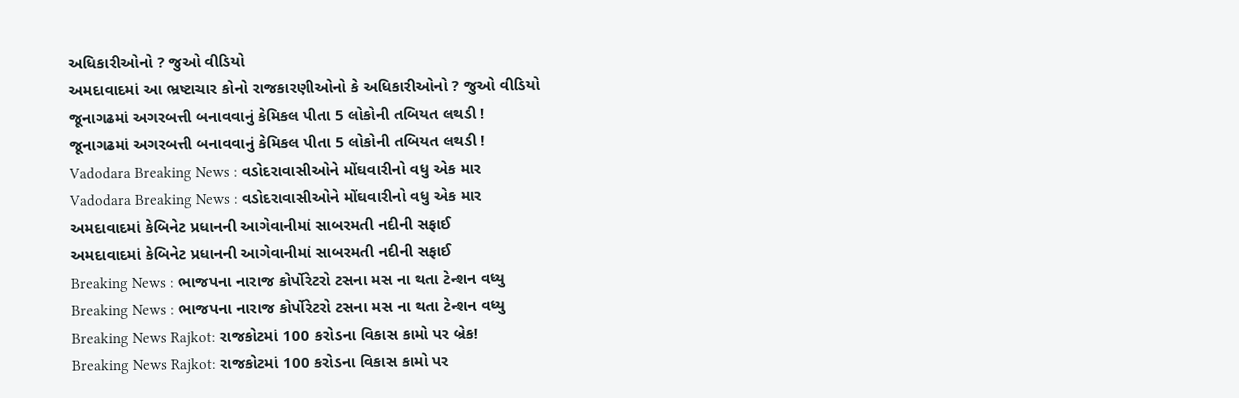અધિકારીઓનો ? જુઓ વીડિયો
અમદાવાદમાં આ ભ્રષ્ટાચાર કોનો રાજકારણીઓનો કે અધિકારીઓનો ? જુઓ વીડિયો
જૂનાગઢમાં અગરબત્તી બનાવવાનું કેમિકલ પીતા 5 લોકોની તબિયત લથડી !
જૂનાગઢમાં અગરબત્તી બનાવવાનું કેમિકલ પીતા 5 લોકોની તબિયત લથડી !
Vadodara Breaking News : વડોદરાવાસીઓને મોંઘવારીનો વધુ એક માર
Vadodara Breaking News : વડોદરાવાસીઓને મોંઘવારીનો વધુ એક માર
અમદાવાદમાં કેબિનેટ પ્રધાનની આગેવાનીમાં સાબરમતી નદીની સફાઈ
અમદાવાદમાં કેબિનેટ પ્રધાનની આગેવાનીમાં સાબરમતી નદીની સફાઈ
Breaking News : ભાજપના નારાજ કોર્પોરેટરો ટસના મસ ના થતા ટેન્શન વધ્યુ
Breaking News : ભાજપના નારાજ કોર્પોરેટરો ટસના મસ ના થતા ટેન્શન વધ્યુ
Breaking News Rajkot: રાજકોટમાં 100 કરોડના વિકાસ કામો પર બ્રેક!
Breaking News Rajkot: રાજકોટમાં 100 કરોડના વિકાસ કામો પર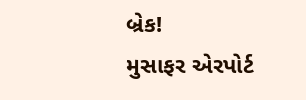બ્રેક!
મુસાફર એરપોર્ટ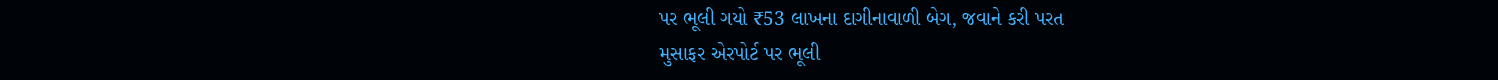પર ભૂલી ગયો ₹53 લાખના દાગીનાવાળી બેગ, જવાને કરી પરત
મુસાફર એરપોર્ટ પર ભૂલી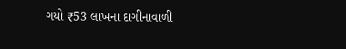ગયો ₹53 લાખના દાગીનાવાળી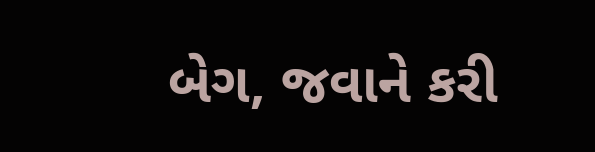બેગ, જવાને કરી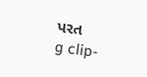પરત
g clip-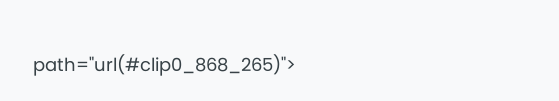path="url(#clip0_868_265)">